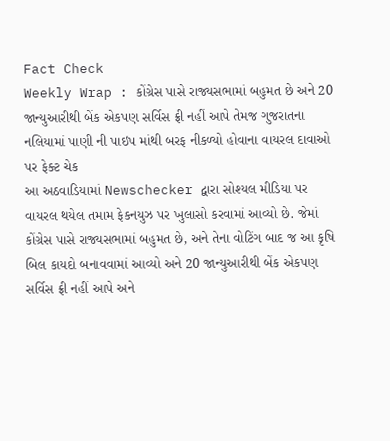Fact Check
Weekly Wrap : કોંગ્રેસ પાસે રાજ્યસભામાં બહુમત છે અને 20 જાન્યુઆરીથી બેંક એકપણ સર્વિસ ફ્રી નહીં આપે તેમજ ગુજરાતના નલિયામાં પાણી ની પાઇપ માંથી બરફ નીકળ્યો હોવાના વાયરલ દાવાઓ પર ફેક્ટ ચેક
આ અઠવાડિયામાં Newschecker દ્વારા સોશ્યલ મીડિયા પર વાયરલ થયેલ તમામ ફેકનયુઝ પર ખુલાસો કરવામાં આવ્યો છે. જેમાં કોંગ્રેસ પાસે રાજ્યસભામાં બહુમત છે, અને તેના વોટિંગ બાદ જ આ કૃષિ બિલ કાયદો બનાવવામાં આવ્યો અને 20 જાન્યુઆરીથી બેંક એકપણ સર્વિસ ફ્રી નહીં આપે અને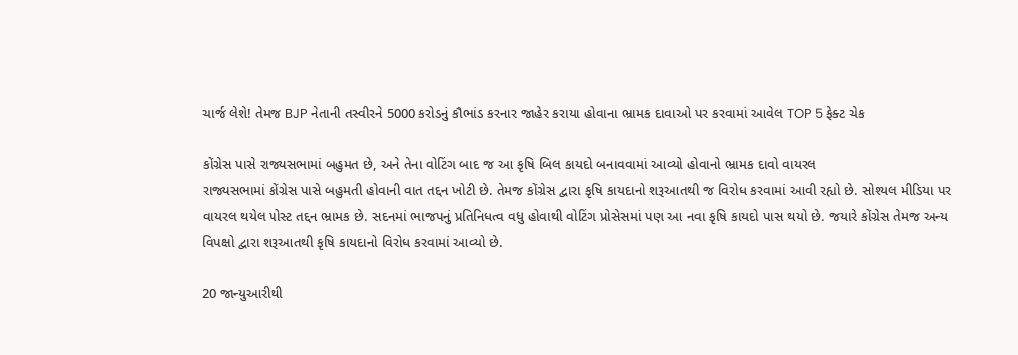ચાર્જ લેશે! તેમજ BJP નેતાની તસ્વીરને 5000 કરોડનું કૌભાંડ કરનાર જાહેર કરાયા હોવાના ભ્રામક દાવાઓ પર કરવામાં આવેલ TOP 5 ફેક્ટ ચેક

કોંગ્રેસ પાસે રાજ્યસભામાં બહુમત છે, અને તેના વોટિંગ બાદ જ આ કૃષિ બિલ કાયદો બનાવવામાં આવ્યો હોવાનો ભ્રામક દાવો વાયરલ
રાજ્યસભામાં કોંગ્રેસ પાસે બહુમતી હોવાની વાત તદ્દન ખોટી છે. તેમજ કોંગ્રેસ દ્વારા કૃષિ કાયદાનો શરૂઆતથી જ વિરોધ કરવામાં આવી રહ્યો છે. સોશ્યલ મીડિયા પર વાયરલ થયેલ પોસ્ટ તદ્દન ભ્રામક છે. સદનમાં ભાજપનું પ્રતિનિધત્વ વધુ હોવાથી વોટિંગ પ્રોસેસમાં પણ આ નવા કૃષિ કાયદો પાસ થયો છે. જયારે કોંગ્રેસ તેમજ અન્ય વિપક્ષો દ્વારા શરૂઆતથી કૃષિ કાયદાનો વિરોધ કરવામાં આવ્યો છે.

20 જાન્યુઆરીથી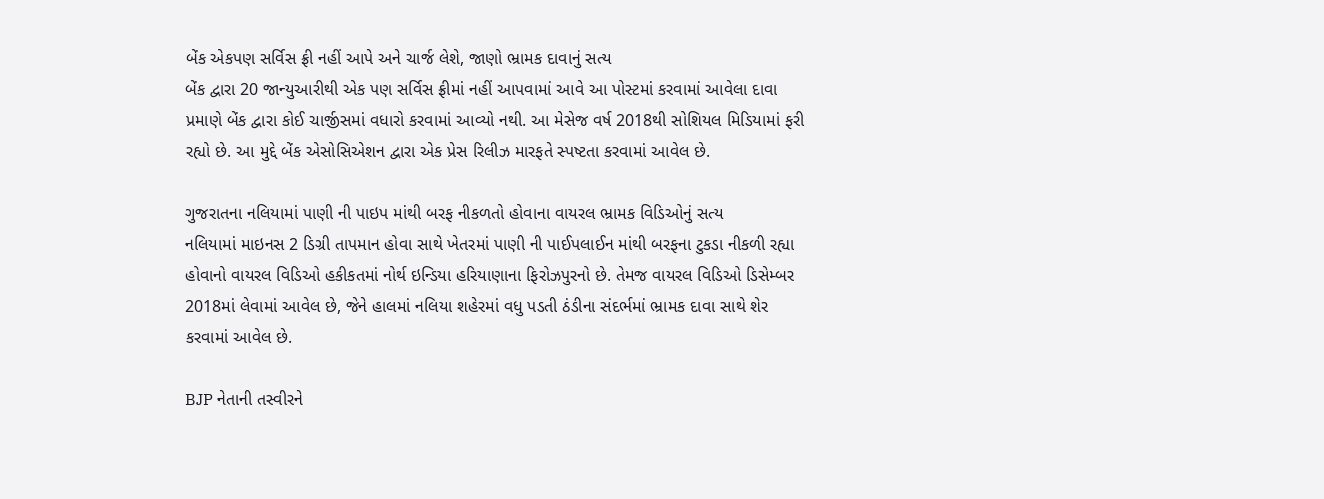બેંક એકપણ સર્વિસ ફ્રી નહીં આપે અને ચાર્જ લેશે, જાણો ભ્રામક દાવાનું સત્ય
બેંક દ્વારા 20 જાન્યુઆરીથી એક પણ સર્વિસ ફ્રીમાં નહીં આપવામાં આવે આ પોસ્ટમાં કરવામાં આવેલા દાવા પ્રમાણે બેંક દ્વારા કોઈ ચાર્જીસમાં વધારો કરવામાં આવ્યો નથી. આ મેસેજ વર્ષ 2018થી સોશિયલ મિડિયામાં ફરી રહ્યો છે. આ મુદ્દે બેંક એસોસિએશન દ્વારા એક પ્રેસ રિલીઝ મારફતે સ્પષ્ટતા કરવામાં આવેલ છે.

ગુજરાતના નલિયામાં પાણી ની પાઇપ માંથી બરફ નીકળતો હોવાના વાયરલ ભ્રામક વિડિઓનું સત્ય
નલિયામાં માઇનસ 2 ડિગ્રી તાપમાન હોવા સાથે ખેતરમાં પાણી ની પાઈપલાઈન માંથી બરફના ટુકડા નીકળી રહ્યા હોવાનો વાયરલ વિડિઓ હકીકતમાં નોર્થ ઇન્ડિયા હરિયાણાના ફિરોઝપુરનો છે. તેમજ વાયરલ વિડિઓ ડિસેમ્બર 2018માં લેવામાં આવેલ છે, જેને હાલમાં નલિયા શહેરમાં વધુ પડતી ઠંડીના સંદર્ભમાં ભ્રામક દાવા સાથે શેર કરવામાં આવેલ છે.

BJP નેતાની તસ્વીરને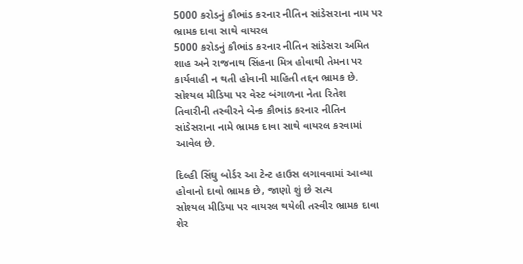5000 કરોડનું કૌભાંડ કરનાર નીતિન સાંડેસરાના નામ પર ભ્રામક દાવા સાથે વાયરલ
5000 કરોડનું કૌભાંડ કરનાર નીતિન સાંડેસરા અમિત શાહ અને રાજનાથ સિંહના મિત્ર હોવાથી તેમના પર કાર્યવાહી ન થતી હોવાની માહિતી તદ્દન ભ્રામક છે. સોશ્યલ મીડિયા પર વેસ્ટ બંગાળના નેતા રિતેશ તિવારીની તસ્વીરને બેન્ક કૌભાંડ કરનાર નીતિન સાંડેસરાના નામે ભ્રામક દાવા સાથે વાયરલ કરવામાં આવેલ છે.

દિલ્હી સિંઘુ બોર્ડર આ ટેન્ટ હાઉસ લગાવવામાં આવ્યા હોવાનો દાવો ભ્રામક છે, જાણો શું છે સત્ય
સોશ્યલ મીડિયા પર વાયરલ થયેલી તસ્વીર ભ્રામક દાવા શેર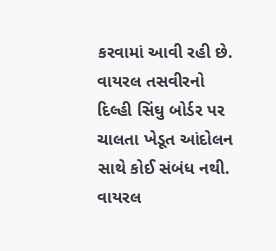કરવામાં આવી રહી છે. વાયરલ તસવીરનો દિલ્હી સિંઘુ બોર્ડર પર ચાલતા ખેડૂત આંદોલન સાથે કોઈ સંબંધ નથી. વાયરલ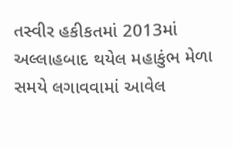તસ્વીર હકીકતમાં 2013માં અલ્લાહબાદ થયેલ મહાકુંભ મેળા સમયે લગાવવામાં આવેલ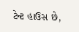ટેન્ટ હાઉસ છે,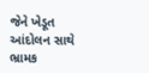જેને ખેડૂત આંદોલન સાથે ભ્રામક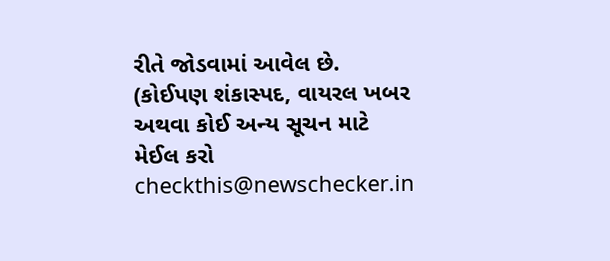રીતે જોડવામાં આવેલ છે.
(કોઈપણ શંકાસ્પદ, વાયરલ ખબર અથવા કોઈ અન્ય સૂચન માટે મેઈલ કરો checkthis@newschecker.in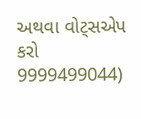અથવા વોટ્સએપ કરો 9999499044)